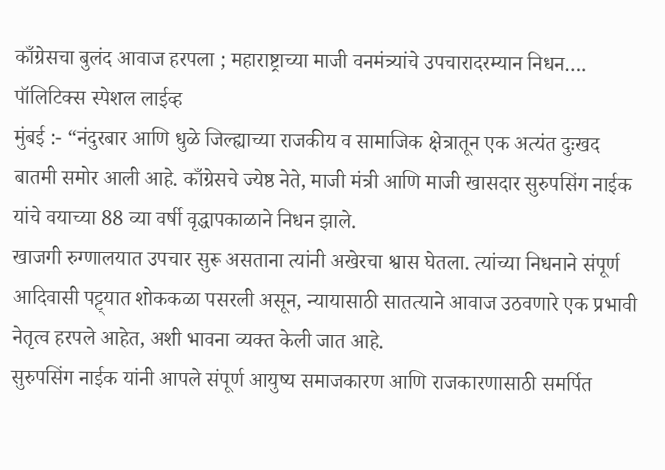काँग्रेसचा बुलंद आवाज हरपला ; महाराष्ट्राच्या माजी वनमंत्र्यांचे उपचारादरम्यान निधन….
पॉलिटिक्स स्पेशल लाईव्ह
मुंबई :- “नंदुरबार आणि धुळे जिल्ह्याच्या राजकीय व सामाजिक क्षेत्रातून एक अत्यंत दुःखद बातमी समोर आली आहे. काँग्रेसचे ज्येष्ठ नेते, माजी मंत्री आणि माजी खासदार सुरुपसिंग नाईक यांचे वयाच्या 88 व्या वर्षी वृद्धापकाळाने निधन झाले.
खाजगी रुग्णालयात उपचार सुरू असताना त्यांनी अखेरचा श्वास घेतला. त्यांच्या निधनाने संपूर्ण आदिवासी पट्ट्यात शोककळा पसरली असून, न्यायासाठी सातत्याने आवाज उठवणारे एक प्रभावी नेतृत्व हरपले आहेत, अशी भावना व्यक्त केली जात आहे.
सुरुपसिंग नाईक यांनी आपले संपूर्ण आयुष्य समाजकारण आणि राजकारणासाठी समर्पित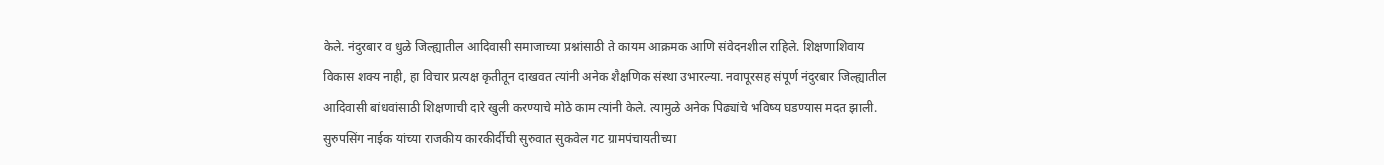केले. नंदुरबार व धुळे जिल्ह्यातील आदिवासी समाजाच्या प्रश्नांसाठी ते कायम आक्रमक आणि संवेदनशील राहिले. शिक्षणाशिवाय विकास शक्य नाही, हा विचार प्रत्यक्ष कृतीतून दाखवत त्यांनी अनेक शैक्षणिक संस्था उभारल्या. नवापूरसह संपूर्ण नंदुरबार जिल्ह्यातील आदिवासी बांधवांसाठी शिक्षणाची दारे खुली करण्याचे मोठे काम त्यांनी केले. त्यामुळे अनेक पिढ्यांचे भविष्य घडण्यास मदत झाली.
सुरुपसिंग नाईक यांच्या राजकीय कारकीर्दीची सुरुवात सुकवेल गट ग्रामपंचायतीच्या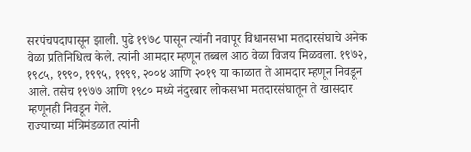सरपंचपदापासून झाली. पुढे १९७८ पासून त्यांनी नवापूर विधानसभा मतदारसंघाचे अनेक वेळा प्रतिनिधित्व केले. त्यांनी आमदार म्हणून तब्बल आठ वेळा विजय मिळवला. १९७२, १९८५, १९९०, १९९५, १९९९, २००४ आणि २०१९ या काळात ते आमदार म्हणून निवडून आले. तसेच १९७७ आणि १९८० मध्ये नंदुरबार लोकसभा मतदारसंघातून ते खासदार म्हणूनही निवडून गेले.
राज्याच्या मंत्रिमंडळात त्यांनी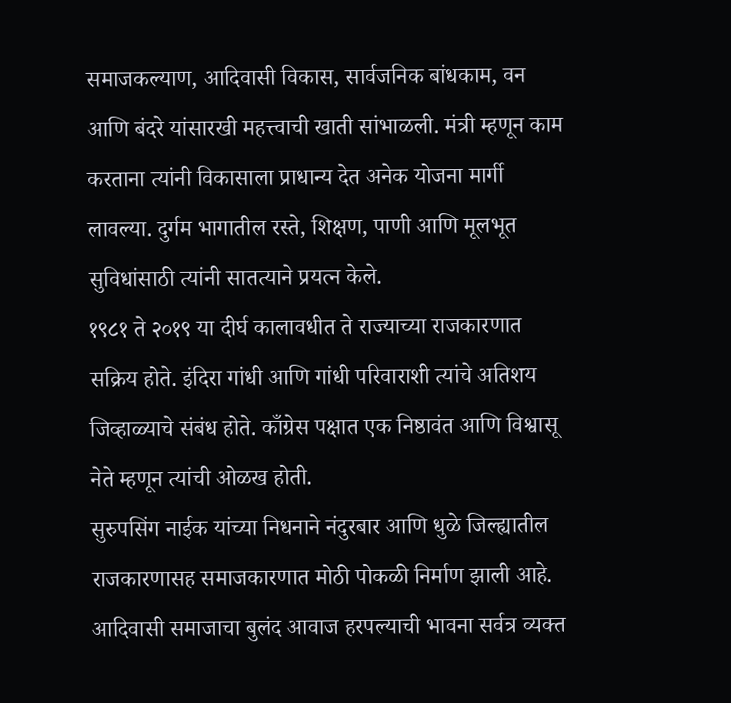समाजकल्याण, आदिवासी विकास, सार्वजनिक बांधकाम, वन आणि बंदरे यांसारखी महत्त्वाची खाती सांभाळली. मंत्री म्हणून काम करताना त्यांनी विकासाला प्राधान्य देत अनेक योजना मार्गी लावल्या. दुर्गम भागातील रस्ते, शिक्षण, पाणी आणि मूलभूत सुविधांसाठी त्यांनी सातत्याने प्रयत्न केले.
१९८१ ते २०१९ या दीर्घ कालावधीत ते राज्याच्या राजकारणात सक्रिय होते. इंदिरा गांधी आणि गांधी परिवाराशी त्यांचे अतिशय जिव्हाळ्याचे संबंध होते. काँग्रेस पक्षात एक निष्ठावंत आणि विश्वासू नेते म्हणून त्यांची ओळख होती.
सुरुपसिंग नाईक यांच्या निधनाने नंदुरबार आणि धुळे जिल्ह्यातील राजकारणासह समाजकारणात मोठी पोकळी निर्माण झाली आहे. आदिवासी समाजाचा बुलंद आवाज हरपल्याची भावना सर्वत्र व्यक्त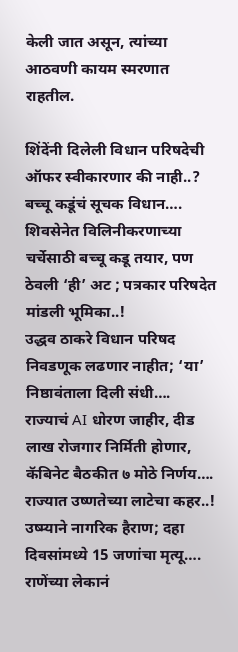केली जात असून, त्यांच्या आठवणी कायम स्मरणात राहतील.

शिंदेंनी दिलेली विधान परिषदेची ऑफर स्वीकारणार की नाही..? बच्चू कडूंचं सूचक विधान….
शिवसेनेत विलिनीकरणाच्या चर्चेसाठी बच्चू कडू तयार, पण ठेवली ‘ही’ अट ; पत्रकार परिषदेत मांडली भूमिका..!
उद्धव ठाकरे विधान परिषद निवडणूक लढणार नाहीत; ‘या’ निष्ठावंताला दिली संधी….
राज्याचं AI धोरण जाहीर, दीड लाख रोजगार निर्मिती होणार, कॅबिनेट बैठकीत ७ मोठे निर्णय….
राज्यात उष्णतेच्या लाटेचा कहर..! उष्म्याने नागरिक हैराण; दहा दिवसांमध्ये 15 जणांचा मृत्यू….
राणेंच्या लेकानं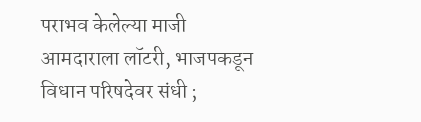पराभव केलेल्या माजी आमदाराला लॉटरी, भाजपकडून विधान परिषदेवर संधी ;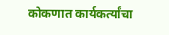कोकणात कार्यकर्त्यांचा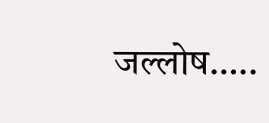जल्लोष…..